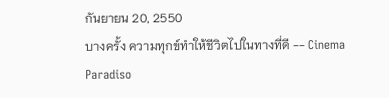กันยายน 20, 2550
บางครั้ง ความทุกข์ทำให้ชีวิตไปในทางที่ดี -- Cinema Paradiso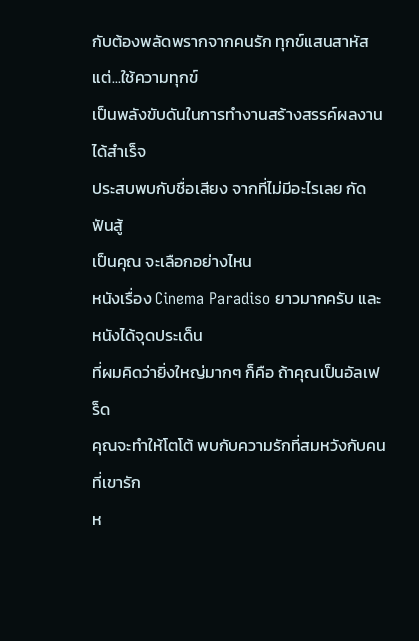กับต้องพลัดพรากจากคนรัก ทุกข์แสนสาหัส แต่...ใช้ความทุกข์
เป็นพลังขับดันในการทำงานสร้างสรรค์ผลงานได้สำเร็จ
ประสบพบกับชื่อเสียง จากที่ไม่มีอะไรเลย กัดฟันสู้
เป็นคุณ จะเลือกอย่างไหน
หนังเรื่อง Cinema Paradiso ยาวมากครับ และหนังได้จุดประเด็น
ที่ผมคิดว่ายิ่งใหญ่มากๆ ก็คือ ถ้าคุณเป็นอัลเฟร็ด
คุณจะทำให้โตโต้ พบกับความรักที่สมหวังกับคนที่เขารัก
ห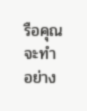รือคุณจะทำอย่าง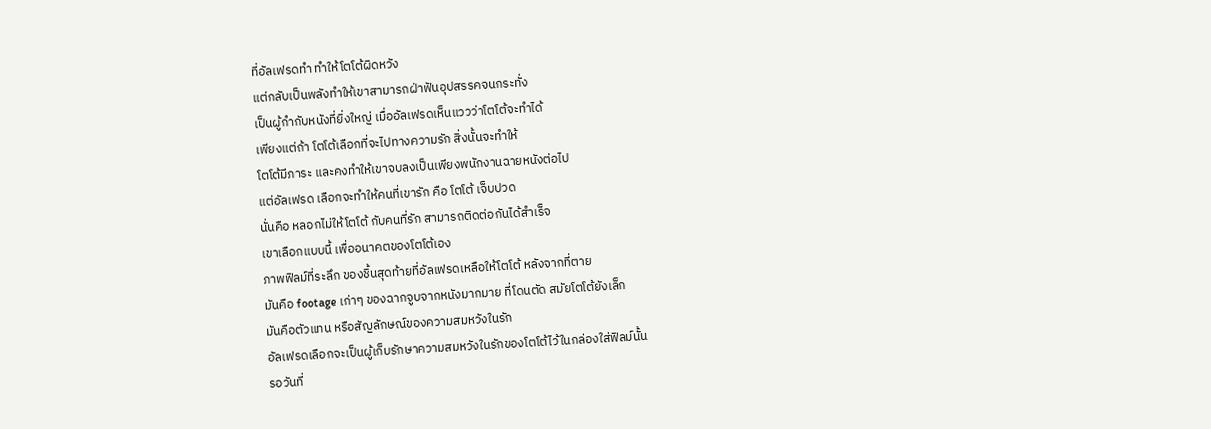ที่อัลเฟรดทำ ทำให้โตโต้ผิดหวัง
แต่กลับเป็นพลังทำให้เขาสามารถฝ่าฟันอุปสรรคจนกระทั่ง
เป็นผู้กำกับหนังที่ยิ่งใหญ่ เมื่ออัลเฟรดเห็นแววว่าโตโต้จะทำได้
เพียงแต่ถ้า โตโต้เลือกที่จะไปทางความรัก สิ่งนั้นจะทำให้
โตโต้มีภาระ และคงทำให้เขาจบลงเป็นเพียงพนักงานฉายหนังต่อไป
แต่อัลเฟรด เลือกจะทำให้คนที่เขารัก คือ โตโต้ เจ็บปวด
นั่นคือ หลอกไม่ให้โตโต้ กับคนที่รัก สามารถติดต่อกันได้สำเร็จ
เขาเลือกแบบนี้ เพื่ออนาคตของโตโต้เอง
ภาพฟิลม์ที่ระลึก ของชิ้นสุดท้ายที่อัลเฟรดเหลือให้โตโต้ หลังจากที่ตาย
มันคือ footage เก่าๆ ของฉากจูบจากหนังมากมาย ที่โดนตัด สมัยโตโต้ยังเล็ก
มันคือตัวแทน หรือสัญลักษณ์ของความสมหวังในรัก
อัลเฟรดเลือกจะเป็นผู้เก็บรักษาความสมหวังในรักของโตโต้ไว้ในกล่องใส่ฟิลม์นั้น
รอวันที่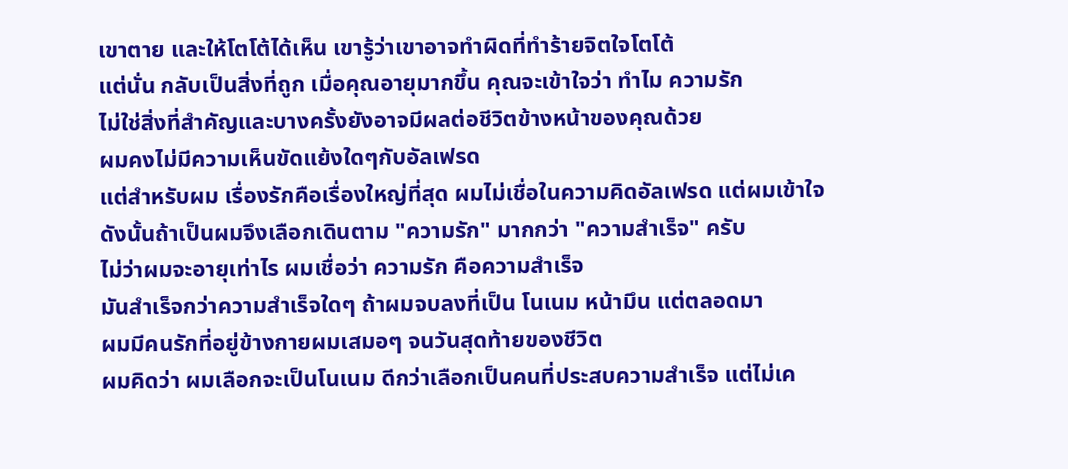เขาตาย และให้โตโต้ได้เห็น เขารู้ว่าเขาอาจทำผิดที่ทำร้ายจิตใจโตโต้
แต่นั่น กลับเป็นสิ่งที่ถูก เมื่อคุณอายุมากขึ้น คุณจะเข้าใจว่า ทำไม ความรัก
ไม่ใช่สิ่งที่สำคัญและบางครั้งยังอาจมีผลต่อชีวิตข้างหน้าของคุณด้วย
ผมคงไม่มีความเห็นขัดแย้งใดๆกับอัลเฟรด
แต่สำหรับผม เรื่องรักคือเรื่องใหญ่ที่สุด ผมไม่เชื่อในความคิดอัลเฟรด แต่ผมเข้าใจ
ดังนั้นถ้าเป็นผมจึงเลือกเดินตาม "ความรัก" มากกว่า "ความสำเร็จ" ครับ
ไม่ว่าผมจะอายุเท่าไร ผมเชื่อว่า ความรัก คือความสำเร็จ
มันสำเร็จกว่าความสำเร็จใดๆ ถ้าผมจบลงที่เป็น โนเนม หน้ามึน แต่ตลอดมา
ผมมีคนรักที่อยู่ข้างกายผมเสมอๆ จนวันสุดท้ายของชีวิต
ผมคิดว่า ผมเลือกจะเป็นโนเนม ดีกว่าเลือกเป็นคนที่ประสบความสำเร็จ แต่ไม่เค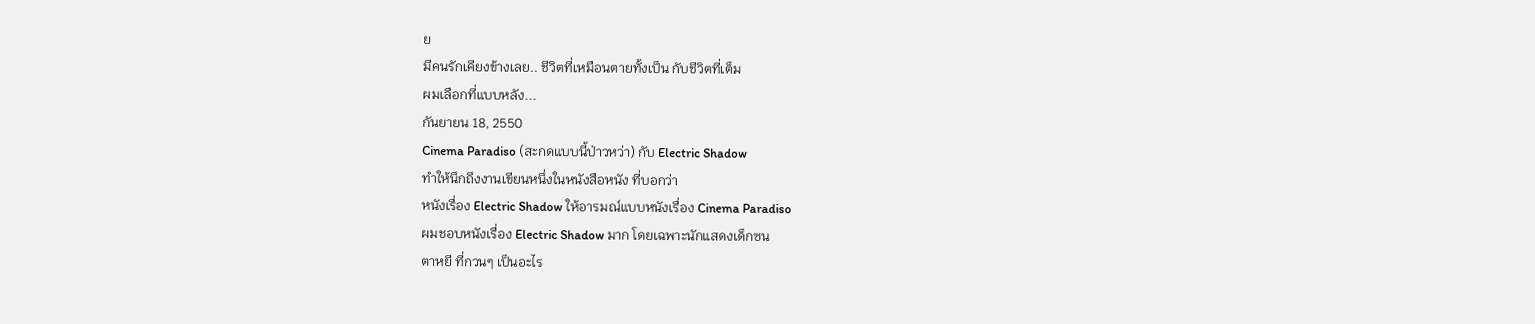ย
มีคนรักเคียงข้างเลย.. ชีวิตที่เหมือนตายทั้งเป็น กับชีวิตที่เต็ม
ผมเลือกที่แบบหลัง...
กันยายน 18, 2550
Cinema Paradiso (สะกดแบบนี้ป่าวหว่า) กับ Electric Shadow
ทำให้นึกถึงงานเขียนหนึ่งในหนังสือหนัง ที่บอกว่า
หนังเรื่อง Electric Shadow ให้อารมณ์แบบหนังเรื่อง Cinema Paradiso
ผมชอบหนังเรื่อง Electric Shadow มาก โดยเฉพาะนักแสดงเด็กซน
ตาหยี ที่กวนๆ เป็นอะไร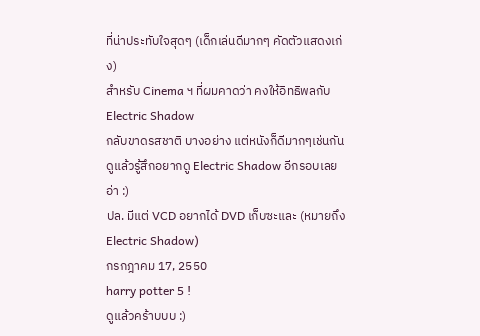ที่น่าประทับใจสุดๆ (เด็กเล่นดีมากๆ คัดตัวแสดงเก่ง)
สำหรับ Cinema ฯ ที่ผมคาดว่า คงให้อิทธิพลกับ Electric Shadow
กลับขาดรสชาติ บางอย่าง แต่หนังก็ดีมากๆเช่นกัน
ดูแล้วรู้สึกอยากดู Electric Shadow อีกรอบเลยอ่า :)
ปล. มีแต่ VCD อยากได้ DVD เก็บซะและ (หมายถึง Electric Shadow)
กรกฎาคม 17, 2550
harry potter 5 !
ดูแล้วคร้าบบบ :)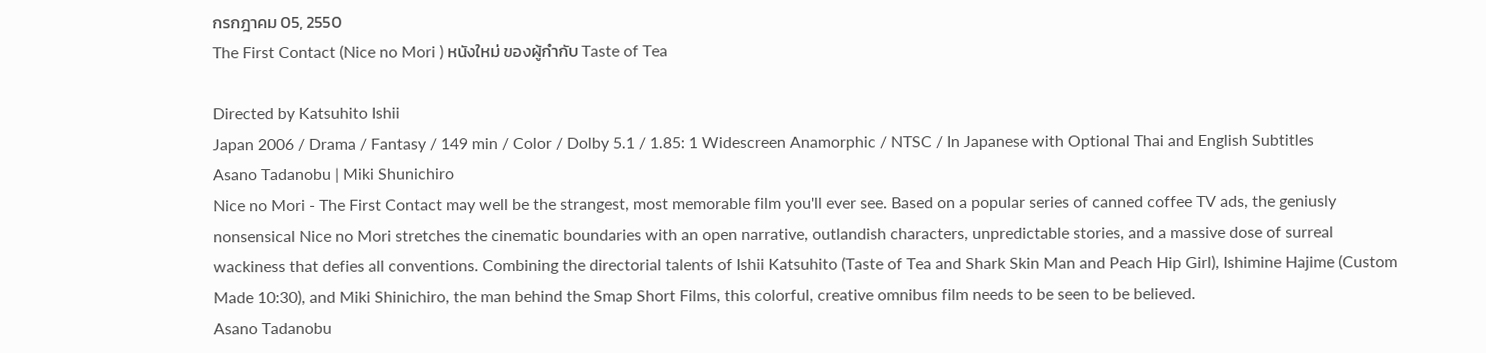กรกฎาคม 05, 2550
The First Contact (Nice no Mori ) หนังใหม่ ของผู้กำกับ Taste of Tea

Directed by Katsuhito Ishii
Japan 2006 / Drama / Fantasy / 149 min / Color / Dolby 5.1 / 1.85: 1 Widescreen Anamorphic / NTSC / In Japanese with Optional Thai and English Subtitles
Asano Tadanobu | Miki Shunichiro
Nice no Mori - The First Contact may well be the strangest, most memorable film you'll ever see. Based on a popular series of canned coffee TV ads, the geniusly nonsensical Nice no Mori stretches the cinematic boundaries with an open narrative, outlandish characters, unpredictable stories, and a massive dose of surreal wackiness that defies all conventions. Combining the directorial talents of Ishii Katsuhito (Taste of Tea and Shark Skin Man and Peach Hip Girl), Ishimine Hajime (Custom Made 10:30), and Miki Shinichiro, the man behind the Smap Short Films, this colorful, creative omnibus film needs to be seen to be believed.
Asano Tadanobu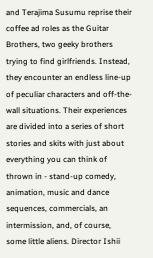and Terajima Susumu reprise their coffee ad roles as the Guitar Brothers, two geeky brothers trying to find girlfriends. Instead, they encounter an endless line-up of peculiar characters and off-the-wall situations. Their experiences are divided into a series of short stories and skits with just about everything you can think of thrown in - stand-up comedy, animation, music and dance sequences, commercials, an intermission, and, of course, some little aliens. Director Ishii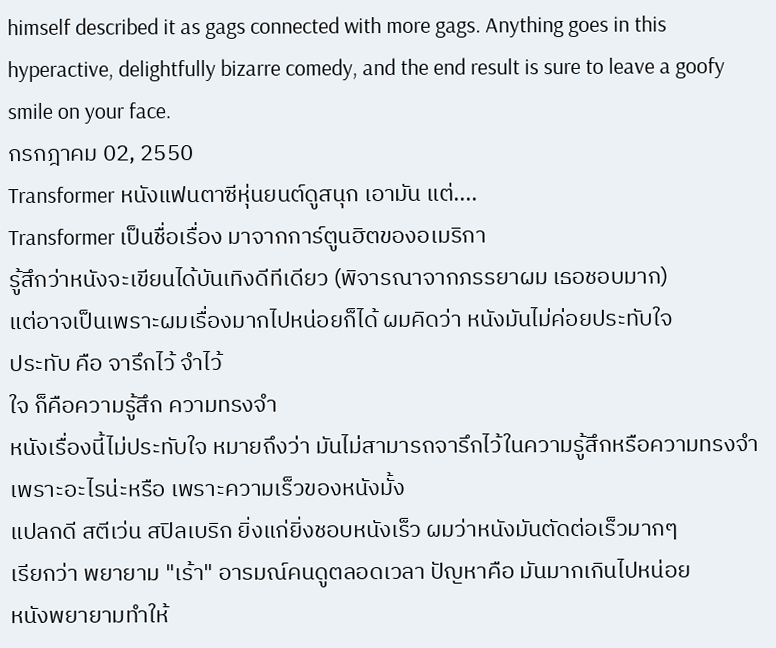himself described it as gags connected with more gags. Anything goes in this hyperactive, delightfully bizarre comedy, and the end result is sure to leave a goofy smile on your face.
กรกฎาคม 02, 2550
Transformer หนังแฟนตาซีหุ่นยนต์ดูสนุก เอามัน แต่....
Transformer เป็นชื่อเรื่อง มาจากการ์ตูนฮิตของอเมริกา
รู้สึกว่าหนังจะเขียนได้บันเทิงดีทีเดียว (พิจารณาจากภรรยาผม เธอชอบมาก)
แต่อาจเป็นเพราะผมเรื่องมากไปหน่อยก็ได้ ผมคิดว่า หนังมันไม่ค่อยประทับใจ
ประทับ คือ จารึกไว้ จำไว้
ใจ ก็คือความรู้สึก ความทรงจำ
หนังเรื่องนี้ไม่ประทับใจ หมายถึงว่า มันไม่สามารถจารึกไว้ในความรู้สึกหรือความทรงจำ
เพราะอะไรน่ะหรือ เพราะความเร็วของหนังมั้ง
แปลกดี สตีเว่น สปิลเบริก ยิ่งแก่ยิ่งชอบหนังเร็ว ผมว่าหนังมันตัดต่อเร็วมากๆ
เรียกว่า พยายาม "เร้า" อารมณ์คนดูตลอดเวลา ปัญหาคือ มันมากเกินไปหน่อย
หนังพยายามทำให้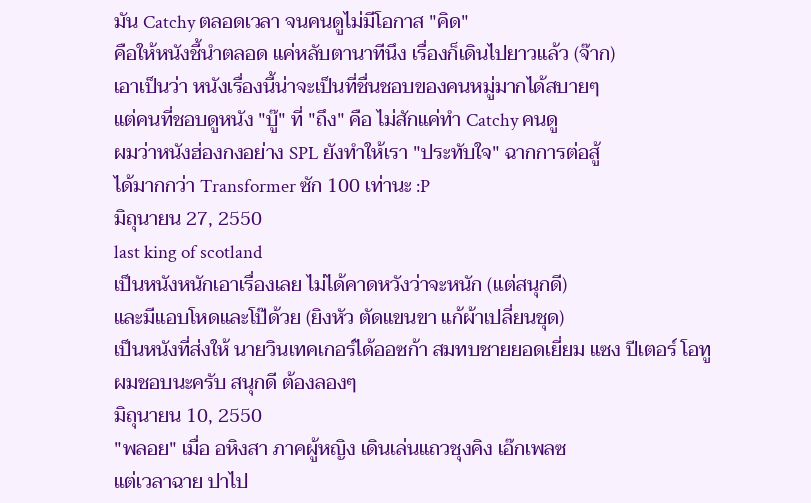มัน Catchy ตลอดเวลา จนคนดูไม่มีโอกาส "คิด"
คือให้หนังชี้นำตลอด แค่หลับตานาทีนึง เรื่องก็เดินไปยาวแล้ว (จ๊าก)
เอาเป็นว่า หนังเรื่องนี้น่าจะเป็นที่ชื่นชอบของคนหมู่มากได้สบายๆ
แต่คนที่ชอบดูหนัง "บู๊" ที่ "ถึง" คือ ไม่สักแค่ทำ Catchy คนดู
ผมว่าหนังฮ่องกงอย่าง SPL ยังทำให้เรา "ประทับใจ" ฉากการต่อสู้
ได้มากกว่า Transformer ซัก 100 เท่านะ :P
มิถุนายน 27, 2550
last king of scotland
เป็นหนังหนักเอาเรื่องเลย ไม่ได้คาดหวังว่าจะหนัก (แต่สนุกดี)
และมีแอบโหดและโป๊ด้วย (ยิงหัว ตัดแขนขา แก้ผ้าเปลี่ยนชุด)
เป็นหนังที่ส่งให้ นายวินเทคเกอร์ได้ออซก้า สมทบชายยอดเยี่ยม แซง ปีเตอร์ โอทู
ผมชอบนะครับ สนุกดี ต้องลองๆ
มิถุนายน 10, 2550
"พลอย" เมื่อ อหิงสา ภาคผู้หญิง เดินเล่นแถวชุงคิง เอ๊กเพลซ
แต่เวลาฉาย ปาไป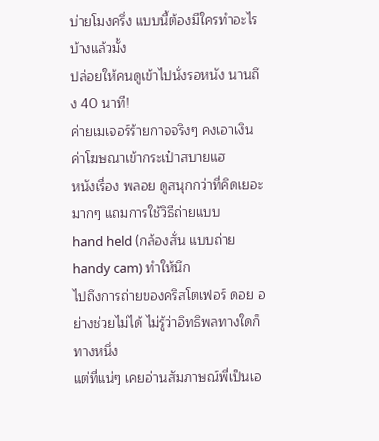บ่ายโมงครึ่ง แบบนี้ต้องมีใครทำอะไรบ้างแล้วมั้ง
ปล่อยให้คนดูเข้าไปนั่งรอหนัง นานถึง 40 นาที!
ค่ายเมเจอร์ร้ายกาจจริงๆ คงเอาเงินค่าโฆษณาเข้ากระเป๋าสบายแฮ
หนังเรื่อง พลอย ดูสนุกกว่าที่คิดเยอะมากๆ แถมการใช้วิธีถ่ายแบบ
hand held (กล้องสั่น แบบถ่าย handy cam) ทำให้นึก
ไปถึงการถ่ายของคริสโตเฟอร์ ดอย อย่างช่วยไม่ได้ ไม่รู้ว่าอิทธิพลทางใดก็ทางหนึ่ง
แต่ที่แน่ๆ เคยอ่านสัมภาษณ์พี่เป็นเอ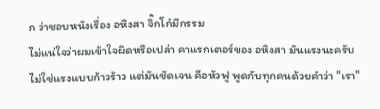ก ว่าชอบหนังเรื่อง อหิงสา จิ๊กโก๋มีกรรม
ไม่แน่ใจว่าผมเข้าใจผิดหรือเปล่า คาแรกเตอร์ของ อหิงสา มันแรงนะครับ
ไม่ใช่แรงแบบก้าวร้าว แต่มันชัดเจน คือหัวฟู พูดกับทุกคนด้วยคำว่า "เรา"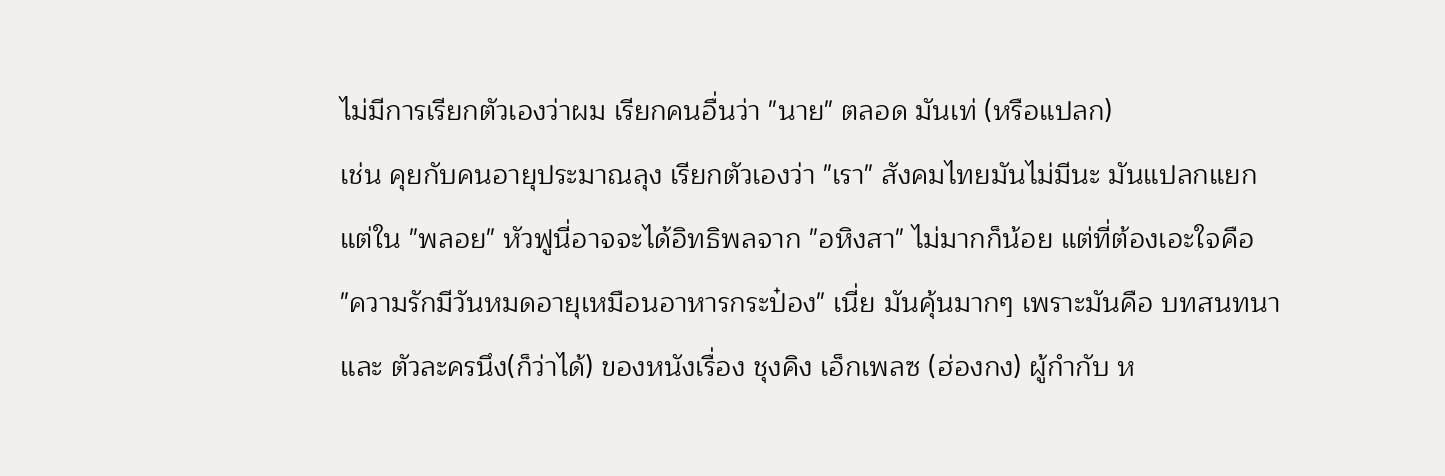ไม่มีการเรียกตัวเองว่าผม เรียกคนอื่นว่า "นาย" ตลอด มันเท่ (หรือแปลก)
เช่น คุยกับคนอายุประมาณลุง เรียกตัวเองว่า "เรา" สังคมไทยมันไม่มีนะ มันแปลกแยก
แต่ใน "พลอย" หัวฟูนี่อาจจะได้อิทธิพลจาก "อหิงสา" ไม่มากก็น้อย แต่ที่ต้องเอะใจคือ
"ความรักมีวันหมดอายุเหมือนอาหารกระป๋อง" เนี่ย มันคุ้นมากๆ เพราะมันคือ บทสนทนา
และ ตัวละครนึง(ก็ว่าได้) ของหนังเรื่อง ชุงคิง เอ็กเพลซ (ฮ่องกง) ผู้กำกับ ห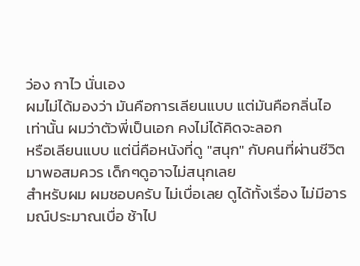ว่อง กาไว นั่นเอง
ผมไม่ได้มองว่า มันคือการเลียนแบบ แต่มันคือกลิ่นไอ เท่านั้น ผมว่าตัวพี่เป็นเอก คงไม่ได้คิดจะลอก
หรือเลียนแบบ แต่นี่คือหนังที่ดู "สนุก" กับคนที่ผ่านชีวิตมาพอสมควร เด็กๆดูอาจไม่สนุกเลย
สำหรับผม ผมชอบครับ ไม่เบื่อเลย ดูได้ทั้งเรื่อง ไม่มีอารมณ์ประมาณเบื่อ ช้าไป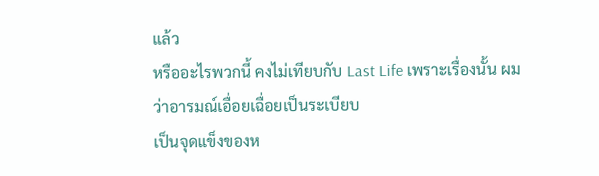แล้ว
หรืออะไรพวกนี้ คงไม่เทียบกับ Last Life เพราะเรื่องนั้น ผมว่าอารมณ์เอื่อยเฉื่อยเป็นระเบียบ
เป็นจุดแข็งของห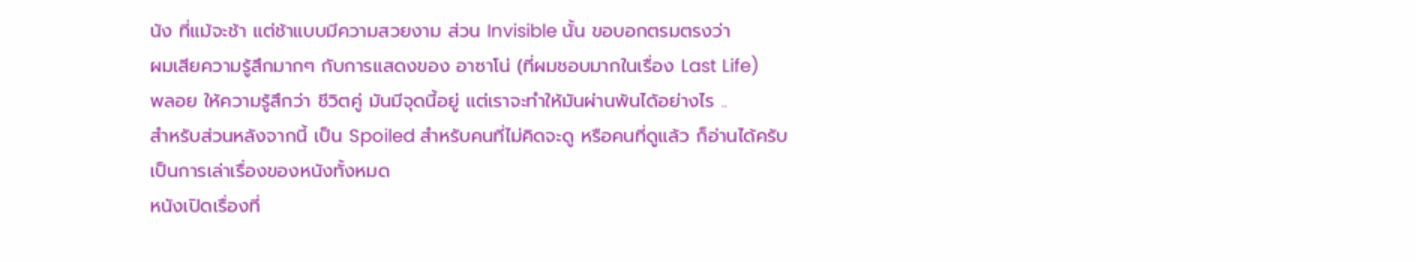นัง ที่แม้จะช้า แต่ช้าแบบมีความสวยงาม ส่วน Invisible นั้น ขอบอกตรมตรงว่า
ผมเสียความรู้สึกมากๆ กับการแสดงของ อาซาโน่ (ที่ผมชอบมากในเรื่อง Last Life)
พลอย ให้ความรู้สึกว่า ชีวิตคู่ มันมีจุดนี้อยู่ แต่เราจะทำให้มันผ่านพ้นได้อย่างไร ..
สำหรับส่วนหลังจากนี้ เป็น Spoiled สำหรับคนที่ไม่คิดจะดู หรือคนที่ดูแล้ว ก็อ่านได้ครับ
เป็นการเล่าเรื่องของหนังทั้งหมด
หนังเปิดเรื่องที่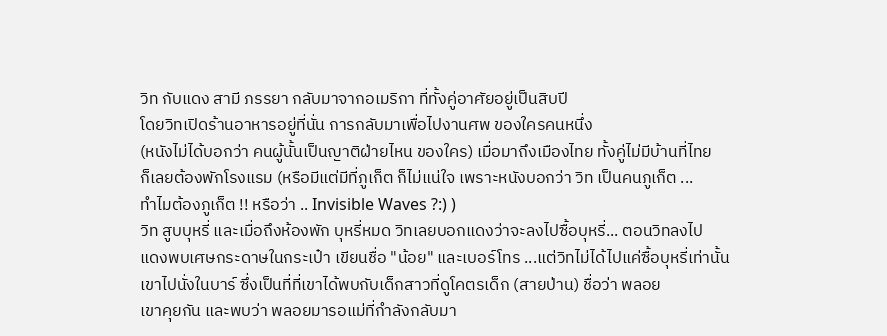วิท กับแดง สามี ภรรยา กลับมาจากอเมริกา ที่ทั้งคู่อาศัยอยู่เป็นสิบปี
โดยวิทเปิดร้านอาหารอยู่ที่นั่น การกลับมาเพื่อไปงานศพ ของใครคนหนึ่ง
(หนังไม่ได้บอกว่า คนผู้นั้นเป็นญาติฝ่ายไหน ของใคร) เมื่อมาถึงเมืองไทย ทั้งคู่ไม่มีบ้านที่ไทย
ก็เลยต้องพักโรงแรม (หรือมีแต่มีที่ภูเก็ต ก็ไม่แน่ใจ เพราะหนังบอกว่า วิท เป็นคนภูเก็ต ...
ทำไมต้องภูเก็ต !! หรือว่า .. Invisible Waves ?:) )
วิท สูบบุหรี่ และเมื่อถึงห้องพัก บุหรี่หมด วิทเลยบอกแดงว่าจะลงไปซื้อบุหรี่... ตอนวิทลงไป
แดงพบเศษกระดาษในกระเป๋า เขียนชื่อ "น้อย" และเบอร์โทร ...แต่วิทไม่ได้ไปแค่ซื้อบุหรี่เท่านั้น
เขาไปนั่งในบาร์ ซึ่งเป็นที่ที่เขาได้พบกับเด็กสาวที่ดูโคตรเด็ก (สายป่าน) ชื่อว่า พลอย
เขาคุยกัน และพบว่า พลอยมารอแม่ที่กำลังกลับมา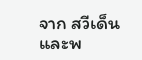จาก สวีเด็น และพ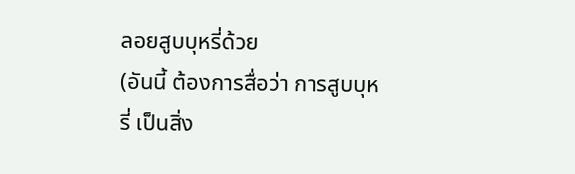ลอยสูบบุหรี่ด้วย
(อันนี้ ต้องการสื่อว่า การสูบบุหรี่ เป็นสิ่ง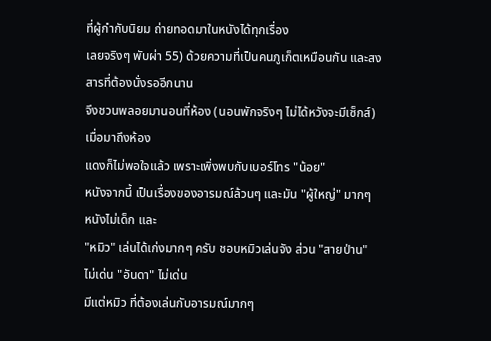ที่ผู้กำกับนิยม ถ่ายทอดมาในหนังได้ทุกเรื่อง
เลยจริงๆ พับผ่า 55) ด้วยความที่เป็นคนภูเก็ตเหมือนกัน และสงสารที่ต้องนั่งรออีกนาน
จึงชวนพลอยมานอนที่ห้อง (นอนพักจริงๆ ไม่ได้หวังจะมีเซ็กส์) เมื่อมาถึงห้อง
แดงก็ไม่พอใจแล้ว เพราะเพิ่งพบกับเบอร์โทร "น้อย"
หนังจากนี้ เป็นเรื่องของอารมณ์ล้วนๆ และมัน "ผู้ใหญ่" มากๆ หนังไม่เด็ก และ
"หมิว" เล่นได้เก่งมากๆ ครับ ชอบหมิวเล่นจัง ส่วน "สายป่าน" ไม่เด่น "อันดา" ไม่เด่น
มีแต่หมิว ที่ต้องเล่นกับอารมณ์มากๆ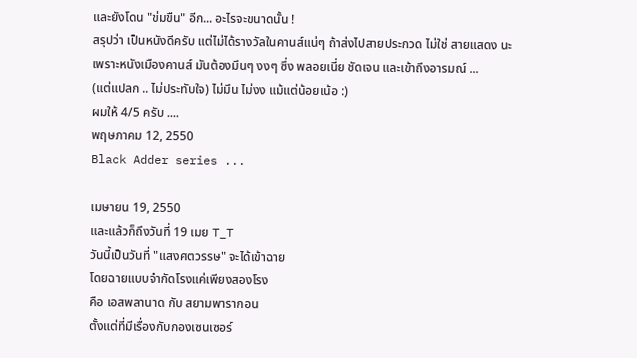และยังโดน "ข่มขืน" อีก... อะไรจะขนาดนั้น !
สรุปว่า เป็นหนังดีครับ แต่ไม่ได้รางวัลในคานส์แน่ๆ ถ้าส่งไปสายประกวด ไม่ใช่ สายแสดง นะ
เพราะหนังเมืองคานส์ มันต้องมึนๆ งงๆ ซึ่ง พลอยเนี่ย ชัดเจน และเข้าถึงอารมณ์ ...
(แต่แปลก .. ไม่ประทับใจ) ไม่มึน ไม่งง แม้แต่น้อยเน้อ :)
ผมให้ 4/5 ครับ ....
พฤษภาคม 12, 2550
Black Adder series ...

เมษายน 19, 2550
และแล้วก็ถึงวันที่ 19 เมย T_T
วันนี้เป็นวันที่ "แสงศตวรรษ" จะได้เข้าฉาย
โดยฉายแบบจำกัดโรงแค่เพียงสองโรง
คือ เอสพลานาด กับ สยามพารากอน
ตั้งแต่ที่มีเรื่องกับกองเซนเซอร์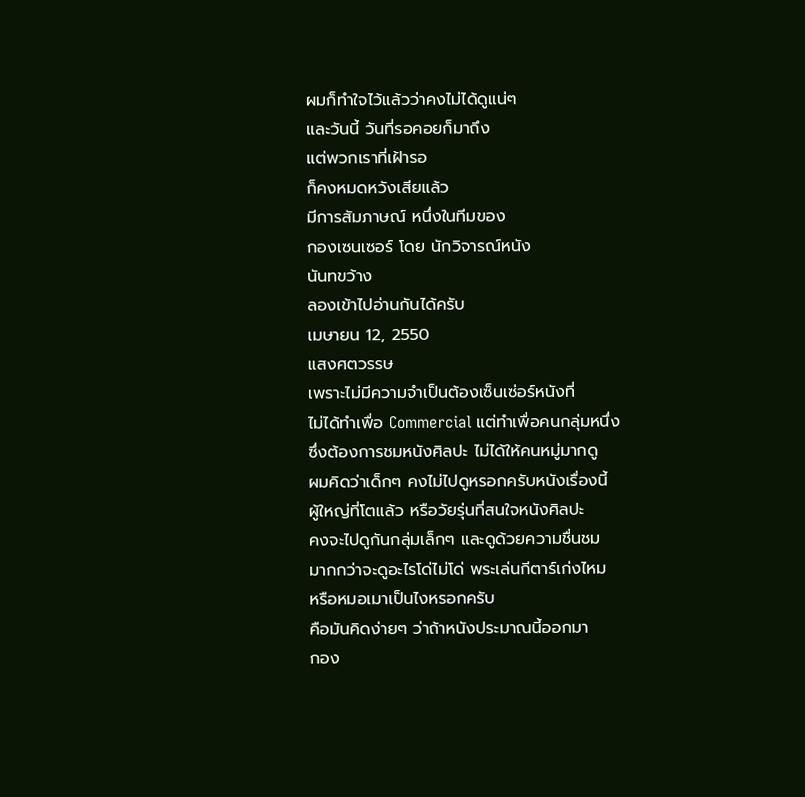ผมก็ทำใจไว้แล้วว่าคงไม่ได้ดูแน่ๆ
และวันนี้ วันที่รอคอยก็มาถึง
แต่พวกเราที่เฝ้ารอ
ก็คงหมดหวังเสียแล้ว
มีการสัมภาษณ์ หนึ่งในทีมของ
กองเซนเซอร์ โดย นักวิจารณ์หนัง
นันทขว้าง
ลองเข้าไปอ่านกันได้ครับ
เมษายน 12, 2550
แสงศตวรรษ
เพราะไม่มีความจำเป็นต้องเซ็นเซ่อร์หนังที่
ไม่ได้ทำเพื่อ Commercial แต่ทำเพื่อคนกลุ่มหนึ่ง
ซึ่งต้องการชมหนังศิลปะ ไม่ได้ให้คนหมู่มากดู
ผมคิดว่าเด็กๆ คงไม่ไปดูหรอกครับหนังเรื่องนี้
ผู้ใหญ่ที่โตแล้ว หรือวัยรุ่นที่สนใจหนังศิลปะ
คงจะไปดูกันกลุ่มเล็กๆ และดูด้วยความชื่นชม
มากกว่าจะดูอะไรโด่ไม่โด่ พระเล่นกีตาร์เก่งไหม
หรือหมอเมาเป็นไงหรอกครับ
คือมันคิดง่ายๆ ว่าถ้าหนังประมาณนี้ออกมา
กอง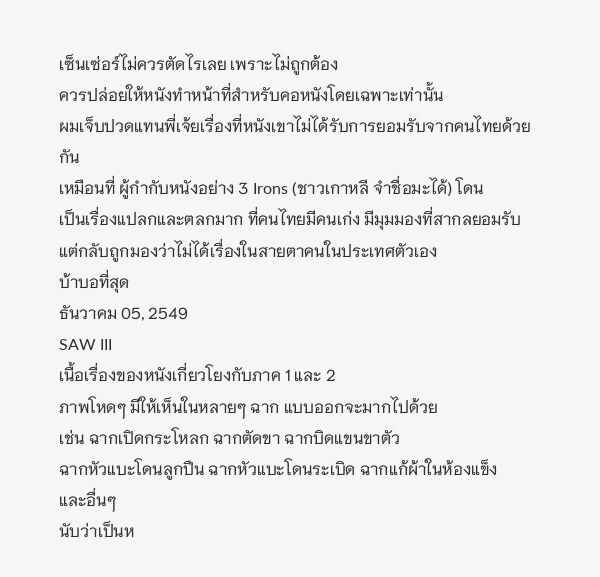เซ็นเซ่อร์ไม่ควรตัดไรเลย เพราะไม่ถูกต้อง
ควรปล่อยให้หนังทำหน้าที่สำหรับคอหนังโดยเฉพาะเท่านั้น
ผมเจ็บปวดแทนพี่เจ้ยเรื่องที่หนังเขาไม่ได้รับการยอมรับจากคนไทยด้วยกัน
เหมือนที่ ผู้กำกับหนังอย่าง 3 Irons (ชาวเกาหลี จำชื่อมะได้) โดน
เป็นเรื่องแปลกและตลกมาก ที่คนไทยมีคนเก่ง มีมุมมองที่สากลยอมรับ
แต่กลับถูกมองว่าไม่ได้เรื่องในสายตาคนในประเทศตัวเอง
บ้าบอที่สุด
ธันวาคม 05, 2549
SAW III
เนื้อเรื่องของหนังเกี่ยวโยงกับภาค 1 และ 2
ภาพโหดๆ มีให้เห็นในหลายๆ ฉาก แบบออกจะมากไปด้วย
เช่น ฉากเปิดกระโหลก ฉากตัดขา ฉากบิดแขนขาตัว
ฉากหัวแบะโดนลูกปืน ฉากหัวแบะโดนระเบิด ฉากแก้ผ้าในห้องแข็ง
และอื่นๆ
นับว่าเป็นห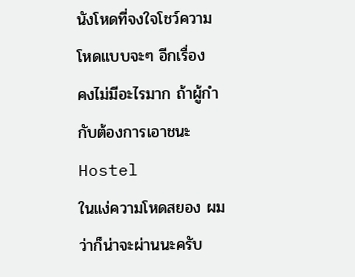นังโหดที่จงใจโชว์ความโหดแบบจะๆ อีกเรื่อง
คงไม่มีอะไรมาก ถ้าผู้กำกับต้องการเอาชนะ Hostel
ในแง่ความโหดสยอง ผมว่าก็น่าจะผ่านนะครับ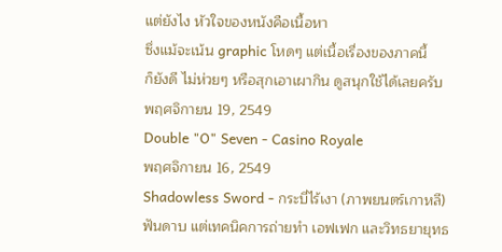แต่ยังไง หัวใจของหนังคือเนื้อหา
ซึ่งแม้จะเน้น graphic โหดๆ แต่เนื้อเรื่องของภาคนี้
ก็ยังดี ไม่ห่วยๆ หรือสุกเอาเผากิน ดูสนุกใช้ได้เลยครับ
พฤศจิกายน 19, 2549
Double "O" Seven - Casino Royale
พฤศจิกายน 16, 2549
Shadowless Sword - กระบี่ไร้เงา (ภาพยนตร์เกาหลี)
ฟันดาบ แต่เทคนิคการถ่ายทำ เอฟเฟก และวิทธยายุทธ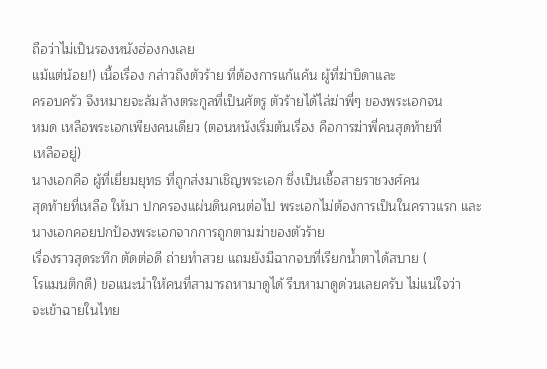ถือว่าไม่เป็นรองหนังฮ่องกงเลย
แม้แต่น้อย!) เนื้อเรื่อง กล่าวถึงตัวร้าย ที่ต้องการแก้แค้น ผู้ที่ฆ่าบิดาและ
ครอบครัว จึงหมายจะล้มล้างตระกูลที่เป็นศัตรู ตัวร้ายได้ไล่ฆ่าพี่ๆ ของพระเอกจน
หมด เหลือพระเอกเพียงคนเดียว (ตอนหนังเริ่มต้นเรื่อง คือการฆ่าพี่คนสุดท้ายที่
เหลืออยู่)
นางเอกคือ ผู้ที่เยี่ยมยุทธ ที่ถูกส่งมาเชิญพระเอก ซึ่งเป็นเชื้อสายราชวงศ์คน
สุดท้ายที่เหลือ ให้มา ปกครองแผ่นดินคนต่อไป พระเอกไม่ต้องการเป็นในคราวแรก และ
นางเอกคอยปกป้องพระเอกจากการถูกตามฆ่าของตัวร้าย
เรื่องราวสุดระทึก ตัดต่อดี ถ่ายทำสวย แถมยังมีฉากจบที่เรียกน้ำตาได้สบาย (
โรแมนติกดี) ขอแนะนำให้คนที่สามารถหามาดูได้ รีบหามาดูด่วนเลยครับ ไม่แน่ใจว่า
จะเข้าฉายในไทย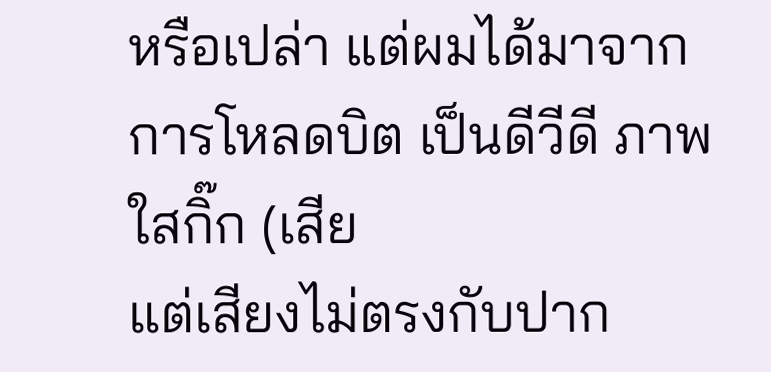หรือเปล่า แต่ผมได้มาจากการโหลดบิต เป็นดีวีดี ภาพใสกิ๊ก (เสีย
แต่เสียงไม่ตรงกับปาก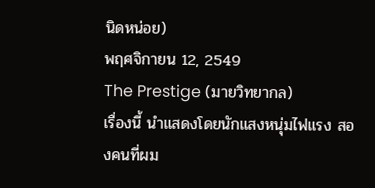นิดหน่อย)
พฤศจิกายน 12, 2549
The Prestige (มายวิทยากล)
เรื่องนี้ นำแสดงโดยนักแสงหนุ่มไฟแรง สองคนที่ผม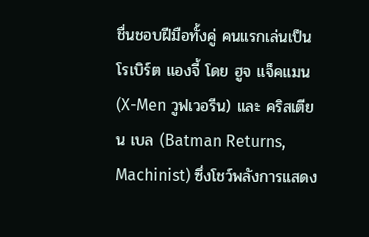ชื่นชอบฝีมือทั้งคู่ คนแรกเล่นเป็น โรเบิร์ต แองจี้ โดย ฮูจ แจ็คแมน (X-Men วูฟเวอรีน) และ คริสเตียน เบล (Batman Returns, Machinist) ซึ่งโชว์พลังการแสดง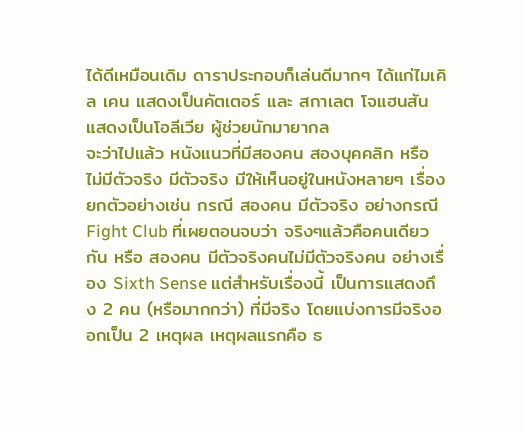ได้ดีเหมือนเดิม ดาราประกอบก็เล่นดีมากๆ ได้แก่ไมเคิล เคน แสดงเป็นคัตเตอร์ และ สกาเลต โจแฮนสัน แสดงเป็นโอลีเวีย ผู้ช่วยนักมายากล
จะว่าไปแล้ว หนังแนวที่มีสองคน สองบุคคลิก หรือ ไม่มีตัวจริง มีตัวจริง มีให้เห็นอยู่ในหนังหลายๆ เรื่อง ยกตัวอย่างเช่น กรณี สองคน มีตัวจริง อย่างกรณี Fight Club ที่เผยตอนจบว่า จริงๆแล้วคือคนเดียวกัน หรือ สองคน มีตัวจริงคนไม่มีตัวจริงคน อย่างเรื่อง Sixth Sense แต่สำหรับเรื่องนี้ เป็นการแสดงถึง 2 คน (หรือมากกว่า) ที่มีจริง โดยแบ่งการมีจริงออกเป็น 2 เหตุผล เหตุผลแรกคือ ธ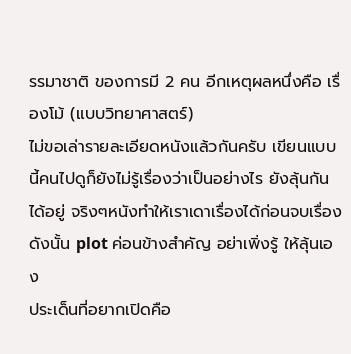รรมาชาติ ของการมี 2 คน อีกเหตุผลหนึ่งคือ เรื่องโม้ (แบบวิทยาศาสตร์)
ไม่ขอเล่ารายละเอียดหนังแล้วกันครับ เขียนแบบนี้คนไปดูก็ยังไม่รู้เรื่องว่าเป็นอย่างไร ยังลุ้นกันได้อยู่ จริงๆหนังทำให้เราเดาเรื่องได้ก่อนจบเรื่อง ดังนั้น plot ค่อนข้างสำคัญ อย่าเพิ่งรู้ ให้ลุ้นเอง
ประเด็นที่อยากเปิดคือ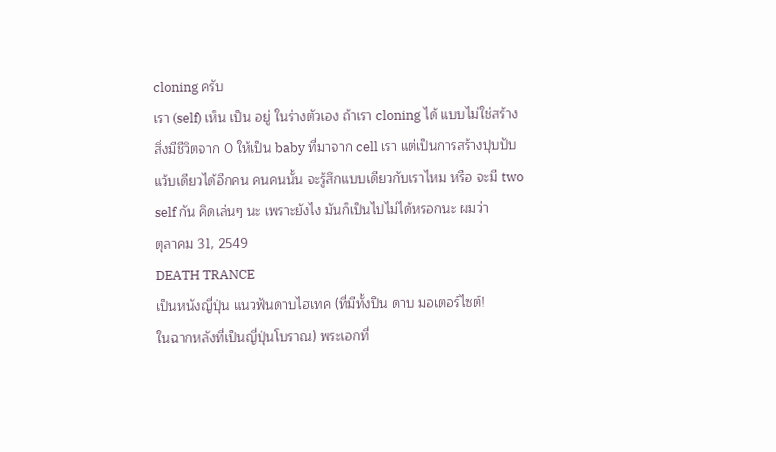cloning ครับ
เรา (self) เห็น เป็น อยู่ ในร่างตัวเอง ถ้าเรา cloning ได้ แบบไม่ใช่สร้างสิ่งมีชีวิตจาก 0 ให้เป็น baby ที่มาจาก cell เรา แต่เป็นการสร้างปุบปับ แว้บเดียวได้อีกคน คนคนนั้น จะรู้สึกแบบเดียวกับเราไหม หรือ จะมี two self กัน คิดเล่นๆ นะ เพราะยังไง มันก็เป็นไปไม่ได้หรอกนะ ผมว่า
ตุลาคม 31, 2549
DEATH TRANCE
เป็นหนังญี่ปุ่น แนวฟันดาบไฮเทค (ที่มีทั้งปืน ดาบ มอเตอร์ไซต์!
ในฉากหลังที่เป็นญี่ปุ่นโบราณ) พระเอกที่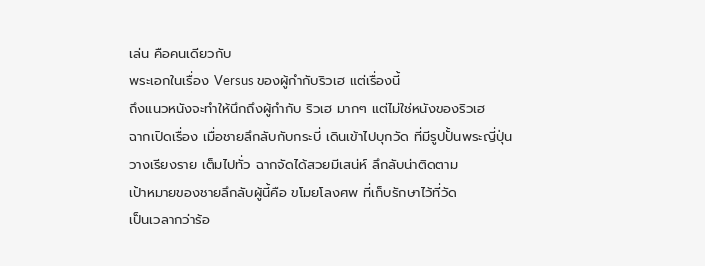เล่น คือคนเดียวกับ
พระเอกในเรื่อง Versus ของผู้กำกับริวเฮ แต่เรื่องนี้
ถึงแนวหนังจะทำให้นึกถึงผู้กำกับ ริวเฮ มากๆ แต่ไม่ใช่หนังของริวเฮ
ฉากเปิดเรื่อง เมื่อชายลึกลับกับกระบี่ เดินเข้าไปบุกวัด ที่มีรูปปั้นพระญี่ปุ่น
วางเรียงราย เต็มไปทั่ว ฉากจัดได้สวยมีเสน่ห์ ลึกลับน่าติดตาม
เป้าหมายของชายลึกลับผู้นี้คือ ขโมยโลงศพ ที่เก็บรักษาไว้ที่วัด
เป็นเวลากว่าร้อ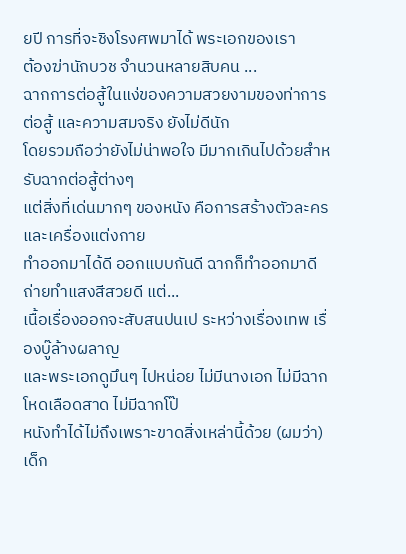ยปี การที่จะชิงโรงศพมาได้ พระเอกของเรา
ต้องฆ่านักบวช จำนวนหลายสิบคน ...
ฉากการต่อสู้ในแง่ของความสวยงามของท่าการต่อสู้ และความสมจริง ยังไม่ดีนัก
โดยรวมถือว่ายังไม่น่าพอใจ มีมากเกินไปด้วยสำหรับฉากต่อสู้ต่างๆ
แต่สิ่งที่เด่นมากๆ ของหนัง คือการสร้างตัวละคร และเครื่องแต่งกาย
ทำออกมาได้ดี ออกแบบกันดี ฉากก็ทำออกมาดี ถ่ายทำแสงสีสวยดี แต่...
เนื้อเรื่องออกจะสับสนปนเป ระหว่างเรื่องเทพ เรื่องบู๊ล้างผลาญ
และพระเอกดูมึนๆ ไปหน่อย ไม่มีนางเอก ไม่มีฉากโหดเลือดสาด ไม่มีฉากโป๊
หนังทำได้ไม่ถึงเพราะขาดสิ่งเหล่านี้ด้วย (ผมว่า)
เด็ก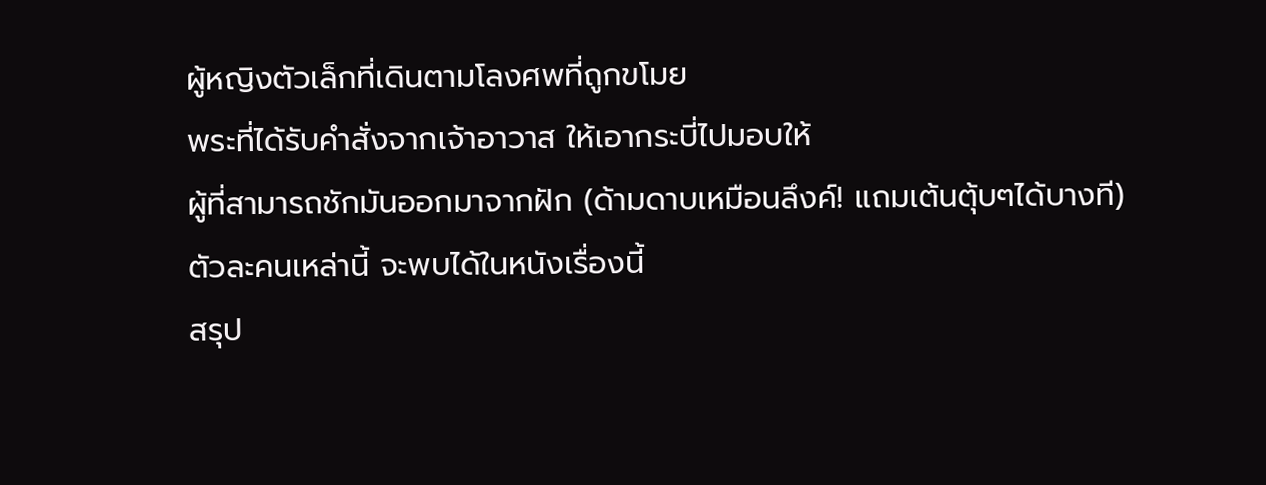ผู้หญิงตัวเล็กที่เดินตามโลงศพที่ถูกขโมย
พระที่ได้รับคำสั่งจากเจ้าอาวาส ให้เอากระบี่ไปมอบให้
ผู้ที่สามารถชักมันออกมาจากฝัก (ด้ามดาบเหมือนลึงค์! แถมเต้นตุ้บๆได้บางที)
ตัวละคนเหล่านี้ จะพบได้ในหนังเรื่องนี้
สรุป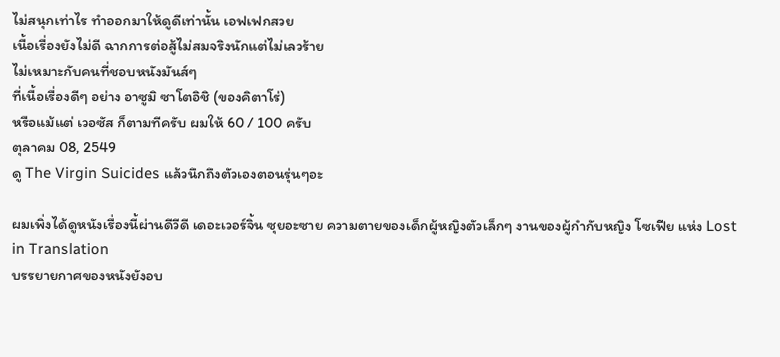ไม่สนุกเท่าไร ทำออกมาให้ดูดีเท่านั้น เอฟเฟกสวย
เนื้อเรื่องยังไม่ดี ฉากการต่อสู้ไม่สมจริงนักแต่ไม่เลวร้าย
ไม่เหมาะกับคนที่ชอบหนังมันส์ๆ
ที่เนื้อเรื่องดีๆ อย่าง อาซูมิ ซาโตอิชิ (ของคิตาโร่)
หรือแม้แต่ เวอซัส ก็ตามทีครับ ผมให้ 60 / 100 ครับ
ตุลาคม 08, 2549
ดู The Virgin Suicides แล้วนึกถึงตัวเองตอนรุ่นๆอะ

ผมเพิ่งได้ดูหนังเรื่องนี้ผ่านดีวีดี เดอะเวอร์จิ้น ซุยอะซาย ความตายของเด็กผู้หญิงตัวเล็กๆ งานของผู้กำกับหญิง โซเฟีย แห่ง Lost in Translation
บรรยายกาศของหนังยังอบ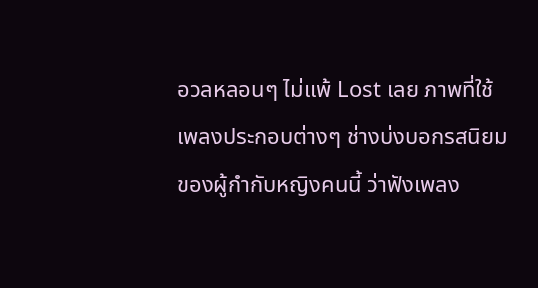อวลหลอนๆ ไม่แพ้ Lost เลย ภาพที่ใช้ เพลงประกอบต่างๆ ช่างบ่งบอกรสนิยมของผู้กำกับหญิงคนนี้ ว่าฟังเพลง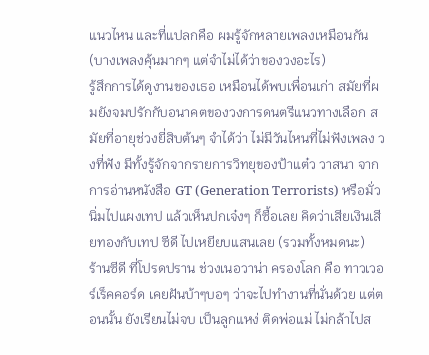แนวไหน และที่แปลกคือ ผมรู้จักหลายเพลงเหมือนกัน (บางเพลงคุ้นมากๆ แต่จำไม่ได้ว่าของวงอะไร)
รู้สึกการได้ดูงานของเธอ เหมือนได้พบเพื่อนเก่า สมัยที่ผมยังจมปรักกับอนาคตของวงการดนตรีแนวทางเลือก สมัยที่อายุช่วงยี่สิบต้นๆ จำได้ว่า ไม่มีวันไหนที่ไม่ฟังเพลง วงที่ฟัง มีทั้งรู้จักจากรายการวิทยุของป้าแต๋ว วาสนา จากการอ่านหนังสือ GT (Generation Terrorists) หรือมั่วนิ่มไปแผงเทป แล้วเห็นปกเจ๋งๆ ก็ซื้อเลย คิดว่าเสียเงินเสียทองกับเทป ซีดี ไปเหยียบแสนเลย (รวมทั้งหมดนะ)
ร้านซีดี ที่โปรดปราน ช่วงเนอวาน่า ครองโลก คือ ทาวเวอร์เร็คคอร์ด เคยฝันบ้าๆบอๆ ว่าจะไปทำงานที่นั่นด้วย แต่ตอนนั้น ยังเรียนไม่จบ เป็นลูกแหง่ ติดพ่อแม่ ไม่กล้าไปส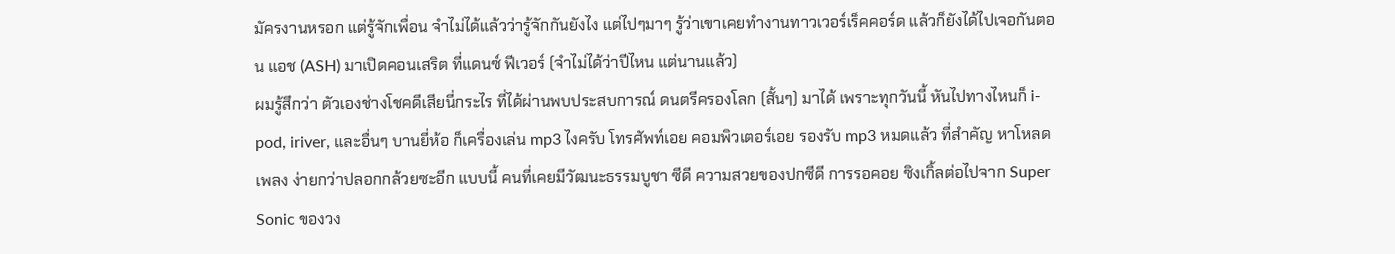มัครงานหรอก แต่รู้จักเพื่อน จำไม่ได้แล้วว่ารู้จักกันยังไง แต่ไปๆมาๆ รู้ว่าเขาเคยทำงานทาวเวอร์เร็คคอร์ด แล้วก็ยังได้ไปเจอกันตอน แอช (ASH) มาเปิดคอนเสริต ที่แดนซ์ ฟีเวอร์ (จำไม่ได้ว่าปีไหน แต่นานแล้ว)
ผมรู้สึกว่า ตัวเองช่างโชคดีเสียนี่กระไร ที่ได้ผ่านพบประสบการณ์ ดนตรีครองโลก (สั้นๆ) มาได้ เพราะทุกวันนี้ หันไปทางไหนก็ i-pod, iriver, และอื่นๆ บานยี่ห้อ ก็เครื่องเล่น mp3 ไงครับ โทรศัพท์เอย คอมพิวเตอร์เอย รองรับ mp3 หมดแล้ว ที่สำคัญ หาโหลดเพลง ง่ายกว่าปลอกกล้วยซะอีก แบบนี้ คนที่เคยมีวัฒนะธรรมบูชา ซีดี ความสวยของปกซีดี การรอคอย ซิงเกิ้ลต่อไปจาก Super Sonic ของวง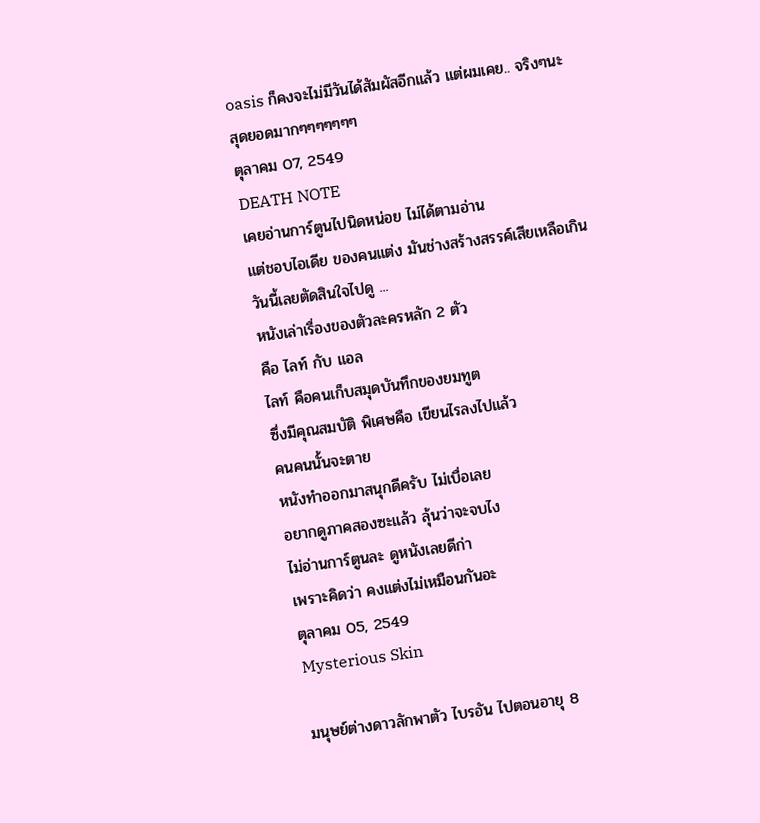oasis ก็คงจะไม่มีวันได้สัมผัสอีกแล้ว แต่ผมเคย.. จริงๆนะ
สุดยอดมากๆๆๆๆๆๆๆ
ตุลาคม 07, 2549
DEATH NOTE
เคยอ่านการ์ตูนไปนิดหน่อย ไม่ได้ตามอ่าน
แต่ชอบไอเดีย ของคนแต่ง มันช่างสร้างสรรค์เสียเหลือเกิน
วันนี้เลยตัดสินใจไปดู ...
หนังเล่าเรื่องของตัวละครหลัก 2 ตัว
คือ ไลท์ กับ แอล
ไลท์ คือคนเก็บสมุดบันทึกของยมทูต
ซึ่งมีคุณสมบัติ พิเศษคือ เขียนไรลงไปแล้ว
คนคนนั้นจะตาย
หนังทำออกมาสนุกดีครับ ไม่เบื่อเลย
อยากดูภาคสองซะแล้ว ลุ้นว่าจะจบไง
ไม่อ่านการ์ตูนละ ดูหนังเลยดีก่า
เพราะคิดว่า คงแต่งไม่เหมือนกันอะ
ตุลาคม 05, 2549
Mysterious Skin

มนุษย์ต่างดาวลักพาตัว ไบรอัน ไปตอนอายุ 8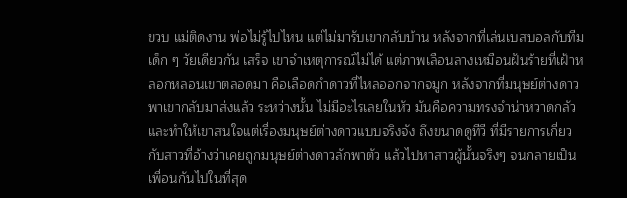ขวบ แม่ติดงาน พ่อไม่รู้ไปไหน แต่ไม่มารับเขากลับบ้าน หลังจากที่เล่นเบสบอลกับทีมเด็ก ๆ วัยเดียวกัน เสร็จ เขาจำเหตุการณ์ไม่ได้ แต่ภาพเลือนลางเหมือนฝันร้ายที่เฝ้าหลอกหลอนเขาตลอดมา คือเลือดกำดาวที่ไหลออกจากจมูก หลังจากที่มนุษย์ต่างดาว พาเขากลับมาส่งแล้ว ระหว่างนั้น ไม่มีอะไรเลยในหัว มันคือความทรงจำน่าหวาดกลัว และทำให้เขาสนใจแต่เรื่องมนุษย์ต่างดาวแบบจริงจัง ถึงขนาดดูทีวี ที่มีรายการเกี่ยวกับสาวที่อ้างว่าเคยถูกมนุษย์ต่างดาวลักพาตัว แล้วไปหาสาวผู้นั้นจริงๆ จนกลายเป็นเพื่อนกันไปในที่สุด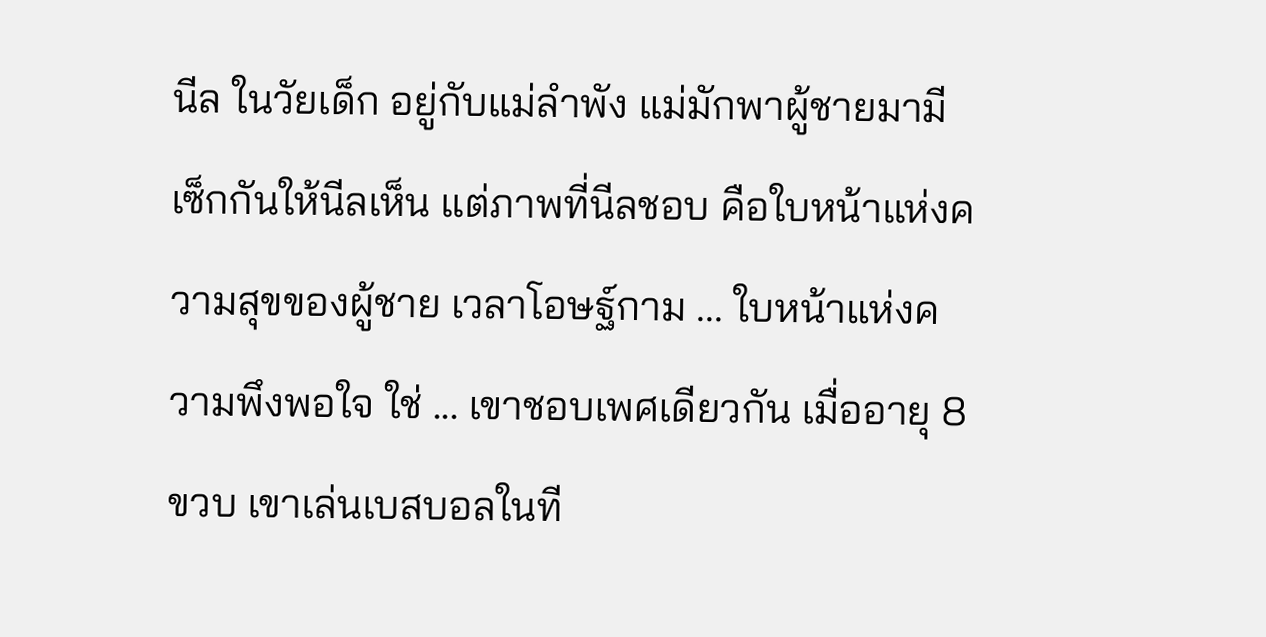นีล ในวัยเด็ก อยู่กับแม่ลำพัง แม่มักพาผู้ชายมามีเซ็กกันให้นีลเห็น แต่ภาพที่นีลชอบ คือใบหน้าแห่งความสุขของผู้ชาย เวลาโอษฐ์กาม ... ใบหน้าแห่งความพึงพอใจ ใช่ ... เขาชอบเพศเดียวกัน เมื่ออายุ 8 ขวบ เขาเล่นเบสบอลในที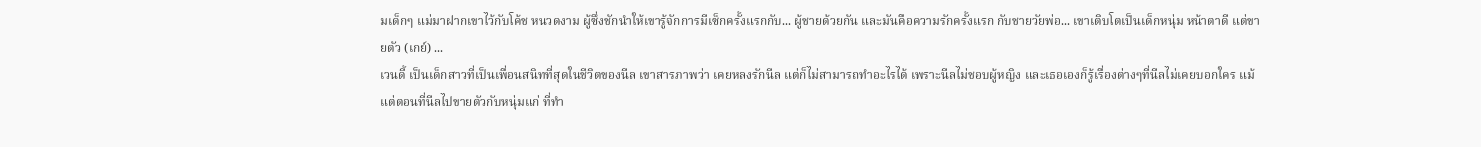มเด็กๆ แม่มาฝากเขาไว้กับโค้ช หนวดงาม ผู้ซึ่งชักนำให้เขารู้จักการมีเซ็กครั้งแรกกับ... ผู้ชายด้วยกัน และมันคือความรักครั้งแรก กับชายวัยพ่อ... เขาเติบโตเป็นเด็กหนุ่ม หน้าตาดี แต่ขายตัว (เกย์) ...
เวนดี้ เป็นเด็กสาวที่เป็นเพื่อนสนิทที่สุดในชีวิตของนีล เขาสารภาพว่า เคยหลงรักนีล แต่ก็ไม่สามารถทำอะไรได้ เพราะนีลไม่ชอบผู้หญิง และเธอเองก็รู้เรื่องต่างๆที่นีลไม่เคยบอกใคร แม้แต่ตอนที่นีลไปขายตัวกับหนุ่มแก่ ที่ทำ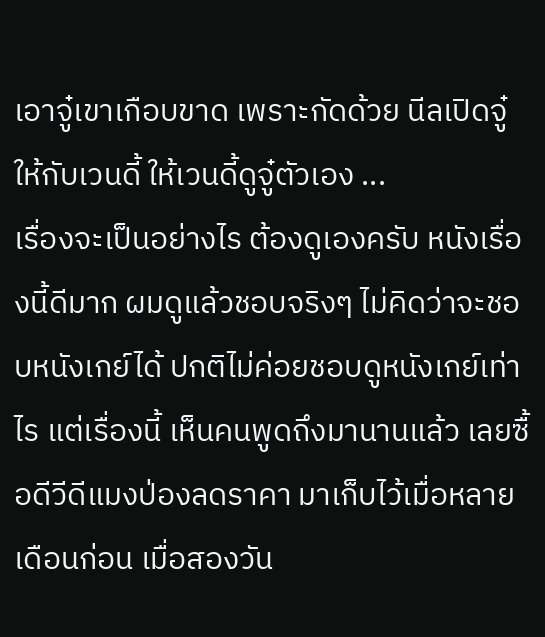เอาจู๋เขาเกือบขาด เพราะกัดด้วย นีลเปิดจู๋ให้กับเวนดี้ ให้เวนดี้ดูจู๋ตัวเอง ...
เรื่องจะเป็นอย่างไร ต้องดูเองครับ หนังเรื่องนี้ดีมาก ผมดูแล้วชอบจริงๆ ไม่คิดว่าจะชอบหนังเกย์ได้ ปกติไม่ค่อยชอบดูหนังเกย์เท่าไร แต่เรื่องนี้ เห็นคนพูดถึงมานานแล้ว เลยซื้อดีวีดีแมงป่องลดราคา มาเก็บไว้เมื่อหลายเดือนก่อน เมื่อสองวัน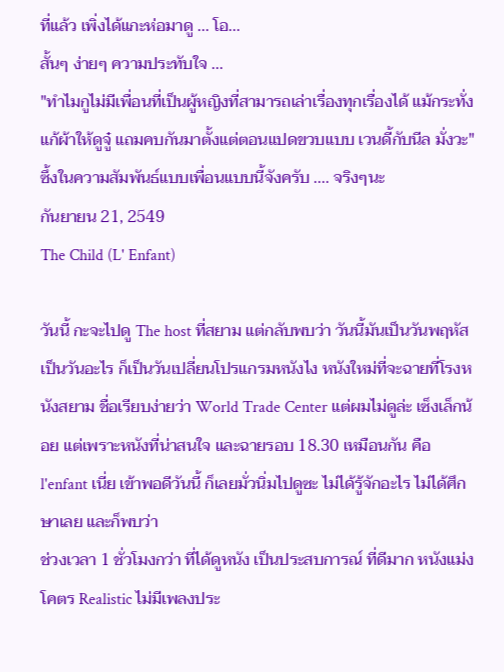ที่แล้ว เพิ่งได้แกะห่อมาดู ... โอ...
สั้นๆ ง่ายๆ ความประทับใจ ...
"ทำไมกูไม่มีเพื่อนที่เป็นผู้หญิงที่สามารถเล่าเรื่องทุกเรื่องได้ แม้กระทั่งแก้ผ้าให้ดูจู๋ แถมคบกันมาตั้งแต่ตอนแปดขวบแบบ เวนดี้กับนีล มั่งวะ"
ซึ้งในความสัมพันธ์แบบเพื่อนแบบนี้จังครับ .... จริงๆนะ
กันยายน 21, 2549
The Child (L' Enfant)

วันนี้ กะจะไปดู The host ที่สยาม แต่กลับพบว่า วันนี้มันเป็นวันพฤหัส เป็นวันอะไร ก็เป็นวันเปลี่ยนโปรแกรมหนังไง หนังใหม่ที่จะฉายที่โรงหนังสยาม ชื่อเรียบง่ายว่า World Trade Center แต่ผมไม่ดูล่ะ เซ็งเล็กน้อย แต่เพราะหนังที่น่าสนใจ และฉายรอบ 18.30 เหมือนกัน คือ l'enfant เนี่ย เข้าพอดีวันนี้ ก็เลยมั่วนิ่มไปดูซะ ไม่ได้รู้จักอะไร ไม่ได้ศึกษาเลย และก็พบว่า
ช่วงเวลา 1 ชั่วโมงกว่า ที่ได้ดูหนัง เป็นประสบการณ์ ที่ดีมาก หนังแม่งโคตร Realistic ไม่มีเพลงประ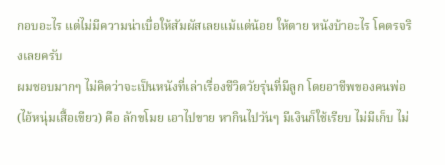กอบอะไร แต่ไม่มีความน่าเบื่อให้สัมผัสเลยแม้แต่น้อย ให้ตาย หนังบ้าอะไร โคตรจริงเลยครับ
ผมชอบมากๆ ไม่คิดว่าจะเป็นหนังที่เล่าเรื่องชีวิตวัยรุ่นที่มีลูก โดยอาชีพของคนพ่อ (ไอ้หนุ่มเสื้อเขียว) คือ ลักขโมย เอาไปขาย หากินไปวันๆ มีเงินก็ใช้เรียบ ไม่มีเก็บ ไม่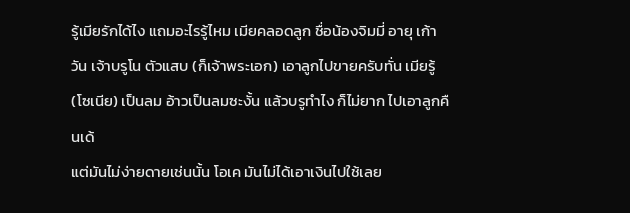รู้เมียรักได้ไง แถมอะไรรู้ไหม เมียคลอดลูก ชื่อน้องจิมมี่ อายุ เก้าวัน เจ้าบรูโน ตัวแสบ (ก็เจ้าพระเอก) เอาลูกไปขายครับทั่น เมียรู้ (โซเนีย) เป็นลม อ้าวเป็นลมซะงั้น แล้วบรูทำไง ก็ไม่ยาก ไปเอาลูกคืนเด้
แต่มันไม่ง่ายดายเช่นนั้น โอเค มันไม่ได้เอาเงินไปใช้เลย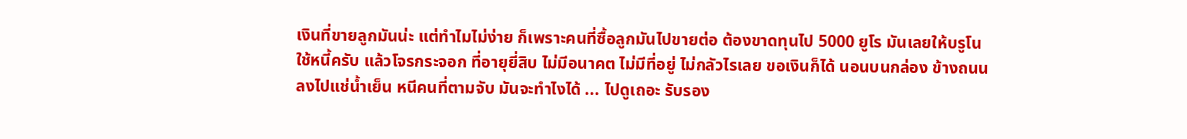เงินที่ขายลูกมันน่ะ แต่ทำไมไม่ง่าย ก็เพราะคนที่ซื้อลูกมันไปขายต่อ ต้องขาดทุนไป 5000 ยูโร มันเลยให้บรูโนใช้หนี้ครับ แล้วโจรกระจอก ที่อายุยี่สิบ ไม่มีอนาคต ไม่มีที่อยู่ ไม่กลัวไรเลย ขอเงินก็ได้ นอนบนกล่อง ข้างถนน ลงไปแช่น้ำเย็น หนีคนที่ตามจับ มันจะทำไงได้ ... ไปดูเถอะ รับรอง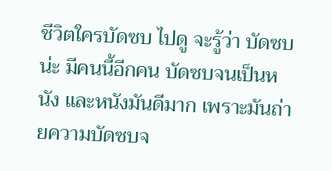ชีวิตใครบัดซบ ไปดู จะรู้ว่า บัดซบน่ะ มีคนนี้อีกคน บัดซบจนเป็นหนัง และหนังมันดีมาก เพราะมันถ่ายความบัดซบจ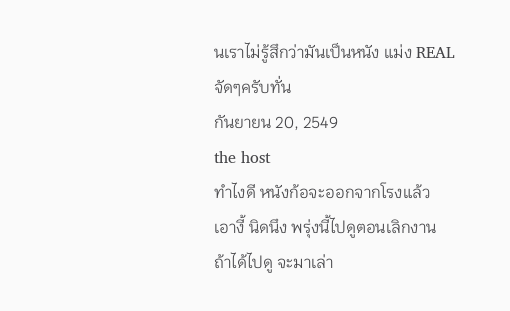นเราไม่รู้สึกว่ามันเป็นหนัง แม่ง REAL จัดๆครับทั่น
กันยายน 20, 2549
the host
ทำไงดี หนังก้อจะออกจากโรงแล้ว
เอางี้ นิดนึง พรุ่งนี้ไปดูตอนเลิกงาน
ถ้าได้ไปดู จะมาเล่า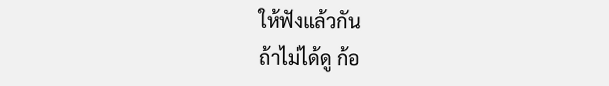ให้ฟังแล้วกัน
ถ้าไม่ได้ดู ก้อ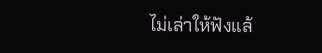ไม่เล่าให้ฟังแล้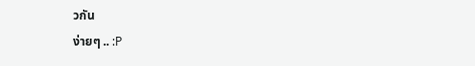วกัน
ง่ายๆ .. :P